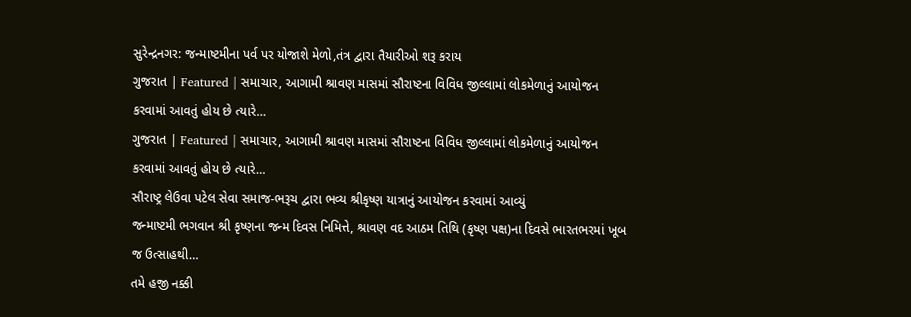સુરેન્દ્રનગર: જન્માષ્ટમીના પર્વ પર યોજાશે મેળો,તંત્ર દ્વારા તૈયારીઓ શરૂ કરાય
ગુજરાત | Featured | સમાચાર, આગામી શ્રાવણ માસમાં સૌરાષ્ટના વિવિધ જીલ્લામાં લોકમેળાનું આયોજન કરવામાં આવતું હોય છે ત્યારે…
ગુજરાત | Featured | સમાચાર, આગામી શ્રાવણ માસમાં સૌરાષ્ટના વિવિધ જીલ્લામાં લોકમેળાનું આયોજન કરવામાં આવતું હોય છે ત્યારે…
સૌરાષ્ટ્ર લેઉવા પટેલ સેવા સમાજ-ભરૂચ દ્વારા ભવ્ય શ્રીકૃષ્ણ યાત્રાનું આયોજન કરવામાં આવ્યું
જન્માષ્ટમી ભગવાન શ્રી કૃષ્ણના જન્મ દિવસ નિમિત્તે, શ્રાવણ વદ આઠમ તિથિ (કૃષ્ણ પક્ષ)ના દિવસે ભારતભરમાં ખૂબ જ ઉત્સાહથી…
તમે હજી નક્કી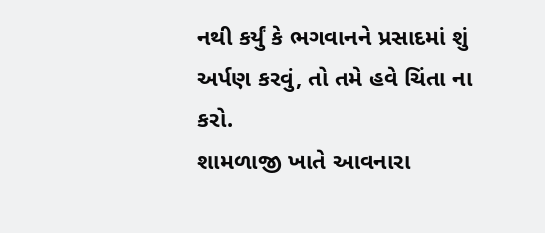નથી કર્યું કે ભગવાનને પ્રસાદમાં શું અર્પણ કરવું, તો તમે હવે ચિંતા ના કરો.
શામળાજી ખાતે આવનારા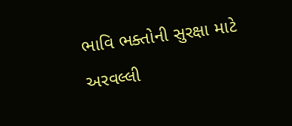ભાવિ ભક્તોની સુરક્ષા માટે અરવલ્લી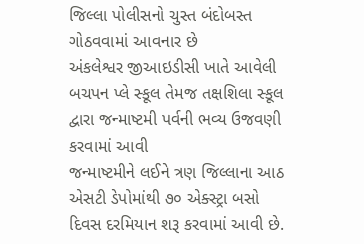જિલ્લા પોલીસનો ચુસ્ત બંદોબસ્ત ગોઠવવામાં આવનાર છે
અંકલેશ્વર જીઆઇડીસી ખાતે આવેલી બચપન પ્લે સ્કૂલ તેમજ તક્ષશિલા સ્કૂલ દ્વારા જન્માષ્ટમી પર્વની ભવ્ય ઉજવણી કરવામાં આવી
જન્માષ્ટમીને લઈને ત્રણ જિલ્લાના આઠ એસટી ડેપોમાંથી ૭૦ એક્સ્ટ્રા બસો દિવસ દરમિયાન શરૂ કરવામાં આવી છે.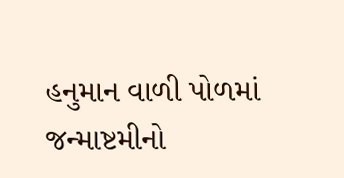હનુમાન વાળી પોળમાં જન્માષ્ટમીનો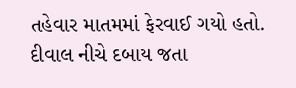તહેવાર માતમમાં ફેરવાઈ ગયો હતો. દીવાલ નીચે દબાય જતા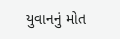યુવાનનું મોત